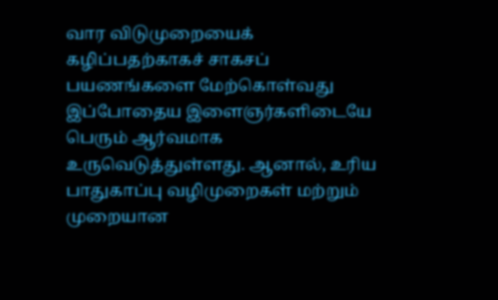வார விடுமுறையைக் கழிப்பதற்காகச் சாகசப் பயணங்களை மேற்கொள்வது இப்போதைய இளைஞர்களிடையே பெரும் ஆர்வமாக உருவெடுத்துள்ளது. ஆனால், உரிய பாதுகாப்பு வழிமுறைகள் மற்றும் முறையான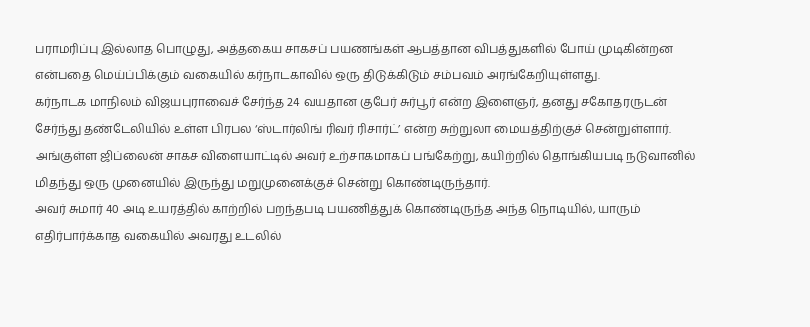பராமரிப்பு இல்லாத பொழுது, அத்தகைய சாகசப் பயணங்கள் ஆபத்தான விபத்துகளில் போய் முடிகின்றன என்பதை மெய்ப்பிக்கும் வகையில் கர்நாடகாவில் ஒரு திடுக்கிடும் சம்பவம் அரங்கேறியுள்ளது.
கர்நாடக மாநிலம் விஜயபுராவைச் சேர்ந்த 24 வயதான குபேர் சுர்பூர் என்ற இளைஞர், தனது சகோதரருடன் சேர்ந்து தண்டேலியில் உள்ள பிரபல ‘ஸ்டார்லிங் ரிவர் ரிசார்ட்’ என்ற சுற்றுலா மையத்திற்குச் சென்றுள்ளார். அங்குள்ள ஜிப்லைன் சாகச விளையாட்டில் அவர் உற்சாகமாகப் பங்கேற்று, கயிற்றில் தொங்கியபடி நடுவானில் மிதந்து ஒரு முனையில் இருந்து மறுமுனைக்குச் சென்று கொண்டிருந்தார்.
அவர் சுமார் 40 அடி உயரத்தில் காற்றில் பறந்தபடி பயணித்துக் கொண்டிருந்த அந்த நொடியில், யாரும் எதிர்பார்க்காத வகையில் அவரது உடலில்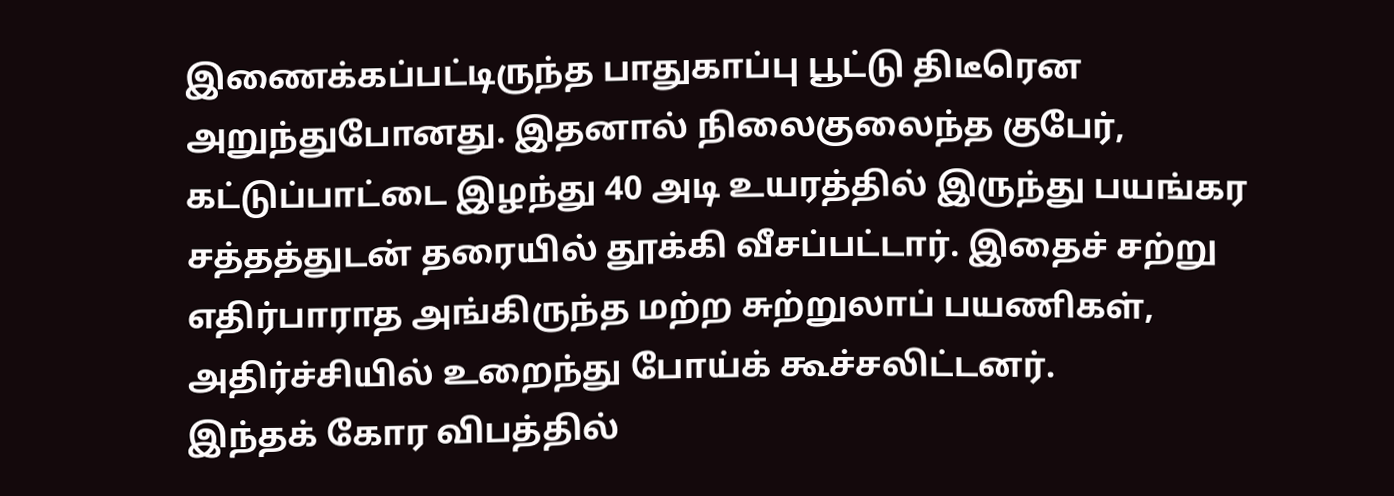இணைக்கப்பட்டிருந்த பாதுகாப்பு பூட்டு திடீரென அறுந்துபோனது. இதனால் நிலைகுலைந்த குபேர், கட்டுப்பாட்டை இழந்து 40 அடி உயரத்தில் இருந்து பயங்கர சத்தத்துடன் தரையில் தூக்கி வீசப்பட்டார். இதைச் சற்று எதிர்பாராத அங்கிருந்த மற்ற சுற்றுலாப் பயணிகள், அதிர்ச்சியில் உறைந்து போய்க் கூச்சலிட்டனர்.
இந்தக் கோர விபத்தில்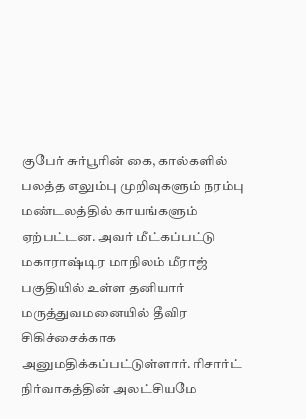குபேர் சுர்பூரின் கை, கால்களில் பலத்த எலும்பு முறிவுகளும் நரம்பு மண்டலத்தில் காயங்களும் ஏற்பட்டன. அவர் மீட்கப்பட்டு மகாராஷ்டிர மாநிலம் மீராஜ் பகுதியில் உள்ள தனியார் மருத்துவமனையில் தீவிர சிகிச்சைக்காக அனுமதிக்கப்பட்டுள்ளார். ரிசார்ட் நிர்வாகத்தின் அலட்சியமே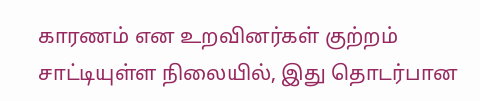காரணம் என உறவினர்கள் குற்றம் சாட்டியுள்ள நிலையில், இது தொடர்பான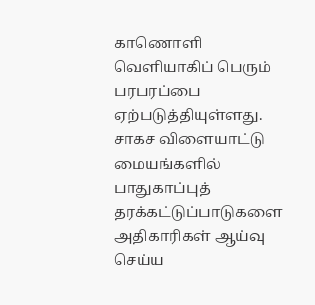காணொளி வெளியாகிப் பெரும் பரபரப்பை ஏற்படுத்தியுள்ளது. சாகச விளையாட்டு மையங்களில் பாதுகாப்புத் தரக்கட்டுப்பாடுகளை அதிகாரிகள் ஆய்வு செய்ய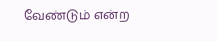வேண்டும் என்ற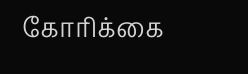கோரிக்கை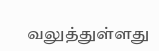வலுத்துள்ளது